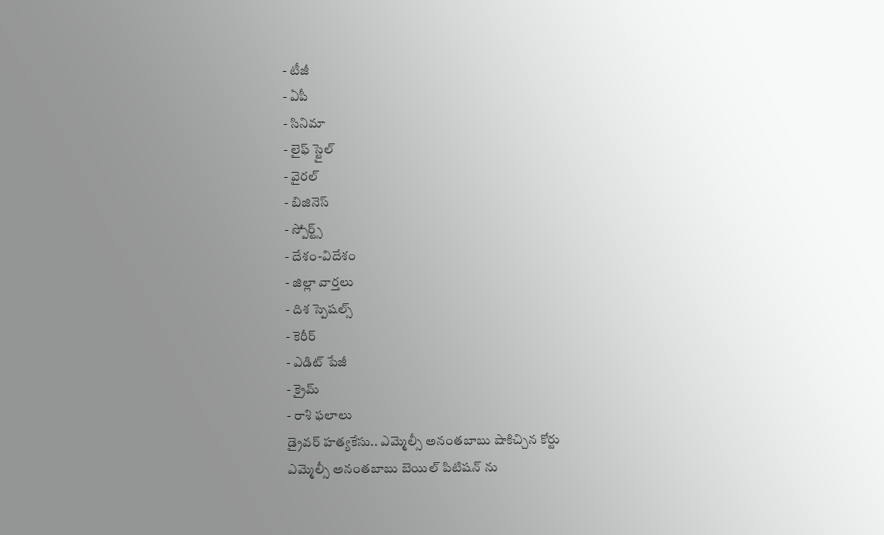- టీజీ
- ఏపీ
- సినిమా
- లైఫ్ స్టైల్
- వైరల్
- బిజినెస్
- స్పోర్ట్స్
- దేశం-విదేశం
- జిల్లా వార్తలు
- దిశ స్పెషల్స్
- కెరీర్
- ఎడిట్ పేజీ
- క్రైమ్
- రాశి ఫలాలు
డ్రైవర్ హత్యకేసు.. ఎమ్మెల్సీ అనంతబాబు షాకిచ్చిన కోర్టు
ఎమ్మెల్సీ అనంతబాబు బెయిల్ పిటిషన్ ను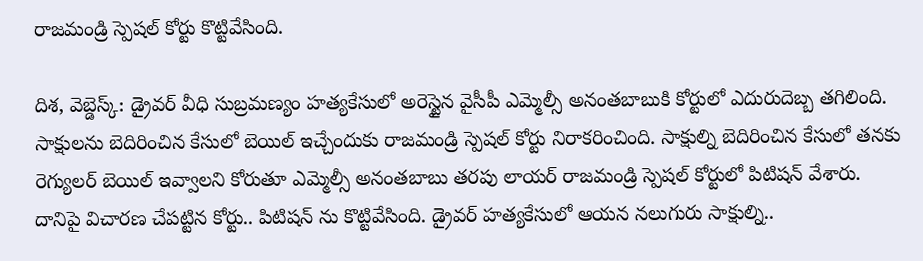రాజమండ్రి స్పెషల్ కోర్టు కొట్టివేసింది.

దిశ, వెబ్డెస్క్: డ్రైవర్ వీధి సుబ్రమణ్యం హత్యకేసులో అరెస్టైన వైసీపీ ఎమ్మెల్సీ అనంతబాబుకి కోర్టులో ఎదురుదెబ్బ తగిలింది. సాక్షులను బెదిరించిన కేసులో బెయిల్ ఇచ్చేందుకు రాజమండ్రి స్పెషల్ కోర్టు నిరాకరించింది. సాక్షుల్ని బెదిరించిన కేసులో తనకు రెగ్యులర్ బెయిల్ ఇవ్వాలని కోరుతూ ఎమ్మెల్సీ అనంతబాబు తరపు లాయర్ రాజమండ్రి స్పెషల్ కోర్టులో పిటిషన్ వేశారు. దానిపై విచారణ చేపట్టిన కోర్టు.. పిటిషన్ ను కొట్టివేసింది. డ్రైవర్ హత్యకేసులో ఆయన నలుగురు సాక్షుల్ని..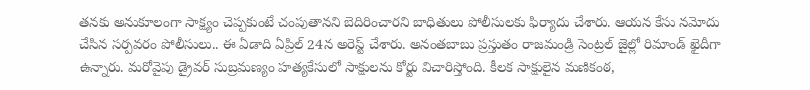తనకు అనుకూలంగా సాక్ష్యం చెప్పకుంటే చంపుతానని బెదిరించారని బాధితులు పోలీసులకు ఫిర్యాదు చేశారు. ఆయన కేసు నమోదు చేసిన సర్పవరం పోలీసులు.. ఈ ఏడాది ఏప్రిల్ 24న అరెస్ట్ చేశారు. అనంతబాబు ప్రస్తుతం రాజమండ్రి సెంట్రల్ జైల్లో రిమాండ్ ఖైదీగా ఉన్నారు. మరోవైపు డ్రైవర్ సుబ్రమణ్యం హత్యకేసులో సాక్షులను కోర్టు విచారిస్తోంది. కీలక సాక్షులైన మణికంఠ,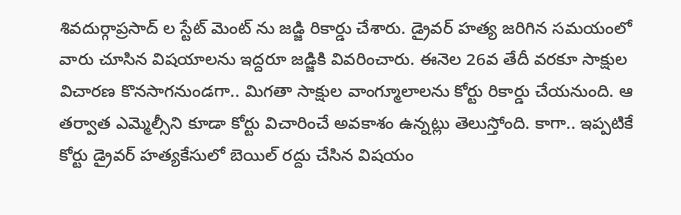శివదుర్గాప్రసాద్ ల స్టేట్ మెంట్ ను జడ్జి రికార్డు చేశారు. డ్రైవర్ హత్య జరిగిన సమయంలో వారు చూసిన విషయాలను ఇద్దరూ జడ్జికి వివరించారు. ఈనెల 26వ తేదీ వరకూ సాక్షుల విచారణ కొనసాగనుండగా.. మిగతా సాక్షుల వాంగ్మూలాలను కోర్టు రికార్డు చేయనుంది. ఆ తర్వాత ఎమ్మెల్సీని కూడా కోర్టు విచారించే అవకాశం ఉన్నట్లు తెలుస్తోంది. కాగా.. ఇప్పటికే కోర్టు డ్రైవర్ హత్యకేసులో బెయిల్ రద్దు చేసిన విషయం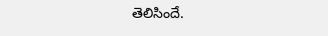తెలిసిందే.